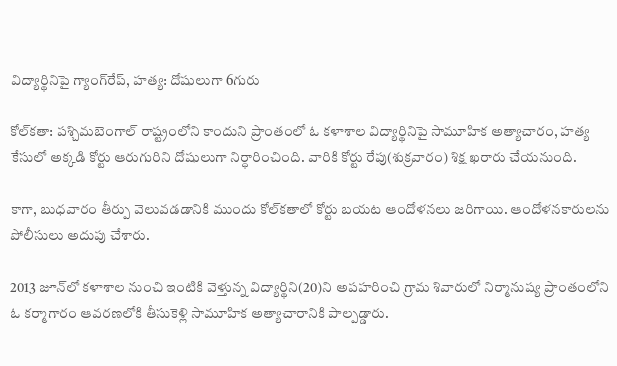విద్యార్థినిపై గ్యాంగ్‌రేప్, హత్య: దోషులుగా 6గురు

కోల్‌కతా: పశ్చిమబెంగాల్ రాష్ట్రంలోని కాందుని ప్రాంతంలో ఓ కళాశాల విద్యార్థినిపై సామూహిక అత్యాచారం, హత్య కేసులో అక్కడి కోర్టు ఆరుగురిని దోషులుగా నిర్ధారించింది. వారికి కోర్టు రేపు(శుక్రవారం) శిక్ష ఖరారు చేయనుంది.

కాగా, బుధవారం తీర్పు వెలువడడానికి ముందు కోల్‌కతాలో కోర్టు బయట ఆందోళనలు జరిగాయి. ఆందోళనకారులను పోలీసులు అదుపు చేశారు.

2013 జూన్‌లో కళాశాల నుంచి ఇంటికి వెళ్తున్న విద్యార్థిని(20)ని అపహరించి గ్రామ శివారులో నిర్మానుష్య ప్రాంతంలోని ఓ కర్మాగారం ఆవరణలోకి తీసుకెళ్లి సామూహిక అత్యాచారానికి పాల్పడ్డారు.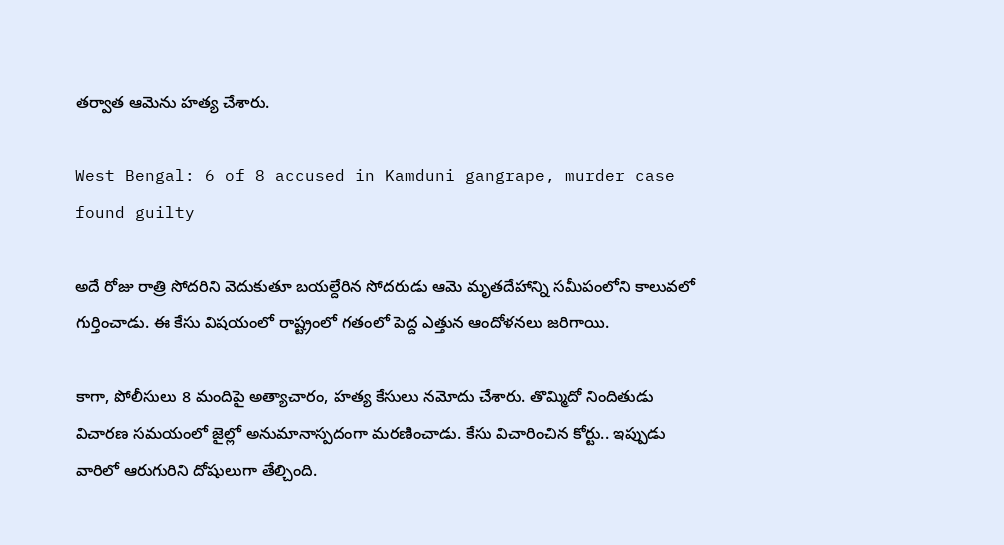తర్వాత ఆమెను హత్య చేశారు.

West Bengal: 6 of 8 accused in Kamduni gangrape, murder case found guilty

అదే రోజు రాత్రి సోదరిని వెదుకుతూ బయల్దేరిన సోదరుడు ఆమె మృతదేహాన్ని సమీపంలోని కాలువలో గుర్తించాడు. ఈ కేసు విషయంలో రాష్ట్రంలో గతంలో పెద్ద ఎత్తున ఆందోళనలు జరిగాయి.

కాగా, పోలీసులు 8 మందిపై అత్యాచారం, హత్య కేసులు నమోదు చేశారు. తొమ్మిదో నిందితుడు విచారణ సమయంలో జైల్లో అనుమానాస్పదంగా మరణించాడు. కేసు విచారించిన కోర్టు.. ఇప్పుడు వారిలో ఆరుగురిని దోషులుగా తేల్చింది.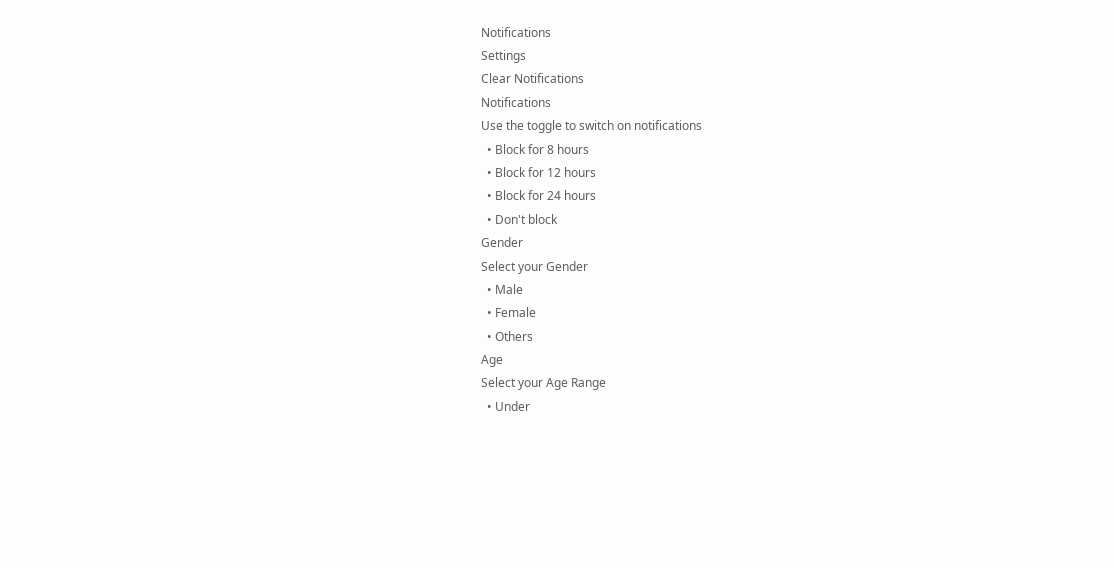Notifications
Settings
Clear Notifications
Notifications
Use the toggle to switch on notifications
  • Block for 8 hours
  • Block for 12 hours
  • Block for 24 hours
  • Don't block
Gender
Select your Gender
  • Male
  • Female
  • Others
Age
Select your Age Range
  • Under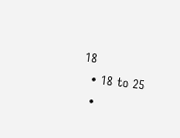18
  • 18 to 25
  •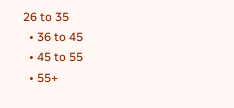26 to 35
  • 36 to 45
  • 45 to 55
  • 55+